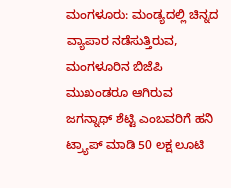ಮಂಗಳೂರು: ಮಂಡ್ಯದಲ್ಲಿ ಚಿನ್ನದ ವ್ಯಾಪಾರ ನಡೆಸುತ್ತಿರುವ, ಮಂಗಳೂರಿನ ಬಿಜೆಪಿ ಮುಖಂಡರೂ ಆಗಿರುವ ಜಗನ್ನಾಥ್ ಶೆಟ್ಟಿ ಎಂಬವರಿಗೆ ಹನಿ ಟ್ರ್ಯಾಪ್ ಮಾಡಿ 50 ಲಕ್ಷ ಲೂಟಿ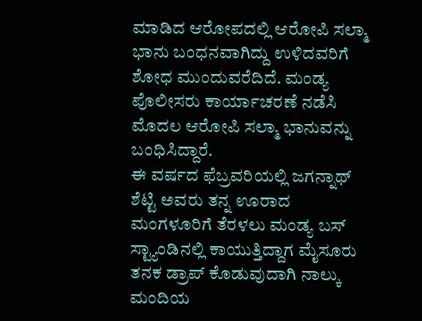ಮಾಡಿದ ಆರೋಪದಲ್ಲಿ ಆರೋಪಿ ಸಲ್ಮಾ ಭಾನು ಬಂಧನವಾಗಿದ್ದು ಉಳಿದವರಿಗೆ ಶೋಧ ಮುಂದುವರೆದಿದೆ. ಮಂಡ್ಯ ಪೊಲೀಸರು ಕಾರ್ಯಾಚರಣೆ ನಡೆಸಿ ಮೊದಲ ಆರೋಪಿ ಸಲ್ಮಾ ಭಾನುವನ್ನು ಬಂಧಿಸಿದ್ದಾರೆ.
ಈ ವರ್ಷದ ಫೆಬ್ರವರಿಯಲ್ಲಿ ಜಗನ್ನಾಥ್ ಶೆಟ್ಟಿ ಅವರು ತನ್ನ ಊರಾದ ಮಂಗಳೂರಿಗೆ ತೆರಳಲು ಮಂಡ್ಯ ಬಸ್ ಸ್ಟ್ಯಾಂಡಿನಲ್ಲಿ ಕಾಯುತ್ತಿದ್ದಾಗ ಮೈಸೂರು ತನಕ ಡ್ರಾಪ್ ಕೊಡುವುದಾಗಿ ನಾಲ್ಕು ಮಂದಿಯ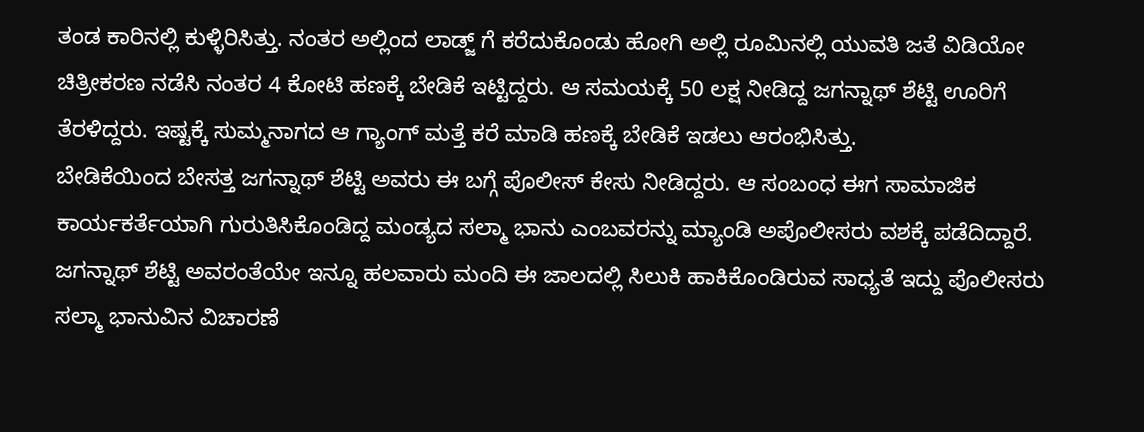ತಂಡ ಕಾರಿನಲ್ಲಿ ಕುಳ್ಳಿರಿಸಿತ್ತು. ನಂತರ ಅಲ್ಲಿಂದ ಲಾಡ್ಜ್ ಗೆ ಕರೆದುಕೊಂಡು ಹೋಗಿ ಅಲ್ಲಿ ರೂಮಿನಲ್ಲಿ ಯುವತಿ ಜತೆ ವಿಡಿಯೋ ಚಿತ್ರೀಕರಣ ನಡೆಸಿ ನಂತರ 4 ಕೋಟಿ ಹಣಕ್ಕೆ ಬೇಡಿಕೆ ಇಟ್ಟಿದ್ದರು. ಆ ಸಮಯಕ್ಕೆ 50 ಲಕ್ಷ ನೀಡಿದ್ದ ಜಗನ್ನಾಥ್ ಶೆಟ್ಟಿ ಊರಿಗೆ ತೆರಳಿದ್ದರು. ಇಷ್ಟಕ್ಕೆ ಸುಮ್ಮನಾಗದ ಆ ಗ್ಯಾಂಗ್ ಮತ್ತೆ ಕರೆ ಮಾಡಿ ಹಣಕ್ಕೆ ಬೇಡಿಕೆ ಇಡಲು ಆರಂಭಿಸಿತ್ತು.
ಬೇಡಿಕೆಯಿಂದ ಬೇಸತ್ತ ಜಗನ್ನಾಥ್ ಶೆಟ್ಟಿ ಅವರು ಈ ಬಗ್ಗೆ ಪೊಲೀಸ್ ಕೇಸು ನೀಡಿದ್ದರು. ಆ ಸಂಬಂಧ ಈಗ ಸಾಮಾಜಿಕ ಕಾರ್ಯಕರ್ತೆಯಾಗಿ ಗುರುತಿಸಿಕೊಂಡಿದ್ದ ಮಂಡ್ಯದ ಸಲ್ಮಾ ಭಾನು ಎಂಬವರನ್ನು ಮ್ಯಾಂಡಿ ಅಪೊಲೀಸರು ವಶಕ್ಕೆ ಪಡೆದಿದ್ದಾರೆ. ಜಗನ್ನಾಥ್ ಶೆಟ್ಟಿ ಅವರಂತೆಯೇ ಇನ್ನೂ ಹಲವಾರು ಮಂದಿ ಈ ಜಾಲದಲ್ಲಿ ಸಿಲುಕಿ ಹಾಕಿಕೊಂಡಿರುವ ಸಾಧ್ಯತೆ ಇದ್ದು ಪೊಲೀಸರು ಸಲ್ಮಾ ಭಾನುವಿನ ವಿಚಾರಣೆ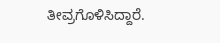ತೀವ್ರಗೊಳಿಸಿದ್ದಾರೆ.